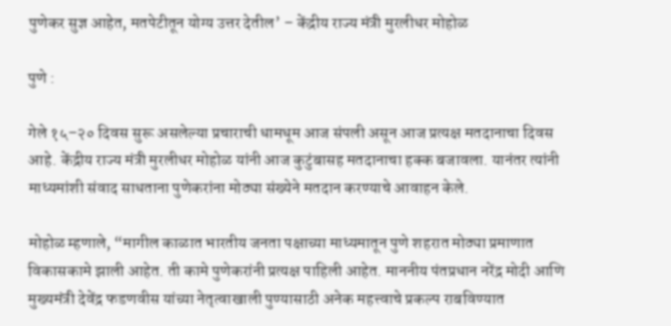पुणेकर सुज्ञ आहेत, मतपेटीतून योग्य उत्तर देतील’ – केंद्रीय राज्य मंत्री मुरलीधर मोहोळ

पुणे :

गेले १५–२० दिवस सुरू असलेल्या प्रचाराची धामधूम आज संपली असून आज प्रत्यक्ष मतदानाचा दिवस आहे. केंद्रीय राज्य मंत्री मुरलीधर मोहोळ यांनी आज कुटुंबासह मतदानाचा हक्क बजावला. यानंतर त्यांनी माध्यमांशी संवाद साधताना पुणेकरांना मोठ्या संख्येने मतदान करण्याचे आवाहन केले.

मोहोळ म्हणाले, “मागील काळात भारतीय जनता पक्षाच्या माध्यमातून पुणे शहरात मोठ्या प्रमाणात विकासकामे झाली आहेत. ती कामे पुणेकरांनी प्रत्यक्ष पाहिली आहेत. माननीय पंतप्रधान नरेंद्र मोदी आणि मुख्यमंत्री देवेंद्र फडणवीस यांच्या नेतृत्वाखाली पुण्यासाठी अनेक महत्त्वाचे प्रकल्प राबविण्यात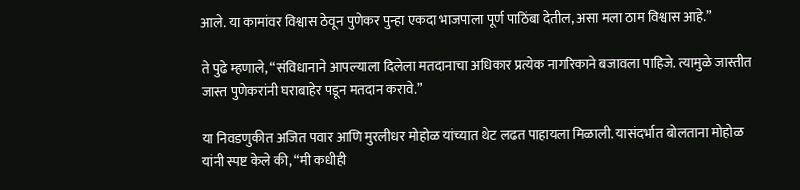आले. या कामांवर विश्वास ठेवून पुणेकर पुन्हा एकदा भाजपाला पूर्ण पाठिंबा देतील, असा मला ठाम विश्वास आहे.”

ते पुढे म्हणाले, “संविधानाने आपल्याला दिलेला मतदानाचा अधिकार प्रत्येक नागरिकाने बजावला पाहिजे. त्यामुळे जास्तीत जास्त पुणेकरांनी घराबाहेर पडून मतदान करावे.”

या निवडणुकीत अजित पवार आणि मुरलीधर मोहोळ यांच्यात थेट लढत पाहायला मिळाली. यासंदर्भात बोलताना मोहोळ यांनी स्पष्ट केले की, “मी कधीही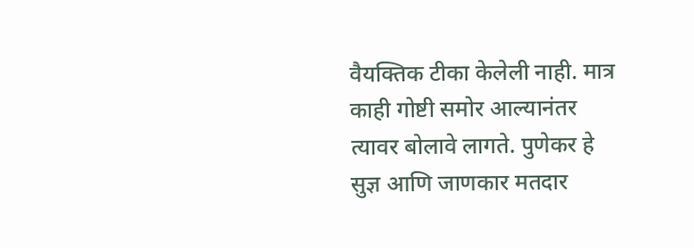वैयक्तिक टीका केलेली नाही. मात्र काही गोष्टी समोर आल्यानंतर त्यावर बोलावे लागते. पुणेकर हे सुज्ञ आणि जाणकार मतदार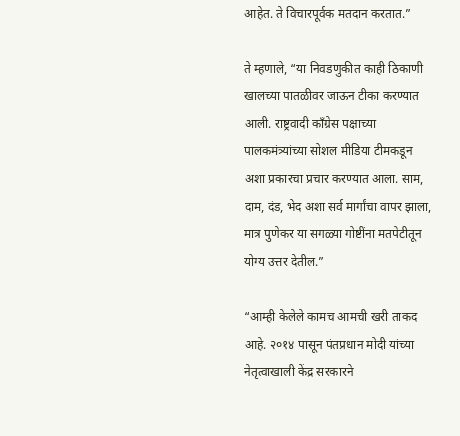आहेत. ते विचारपूर्वक मतदान करतात.”

ते म्हणाले, “या निवडणुकीत काही ठिकाणी खालच्या पातळीवर जाऊन टीका करण्यात आली. राष्ट्रवादी काँग्रेस पक्षाच्या पालकमंत्र्यांच्या सोशल मीडिया टीमकडून अशा प्रकारचा प्रचार करण्यात आला. साम, दाम, दंड, भेद अशा सर्व मार्गांचा वापर झाला, मात्र पुणेकर या सगळ्या गोष्टींना मतपेटीतून योग्य उत्तर देतील.”

“आम्ही केलेले कामच आमची खरी ताकद आहे. २०१४ पासून पंतप्रधान मोदी यांच्या नेतृत्वाखाली केंद्र सरकारने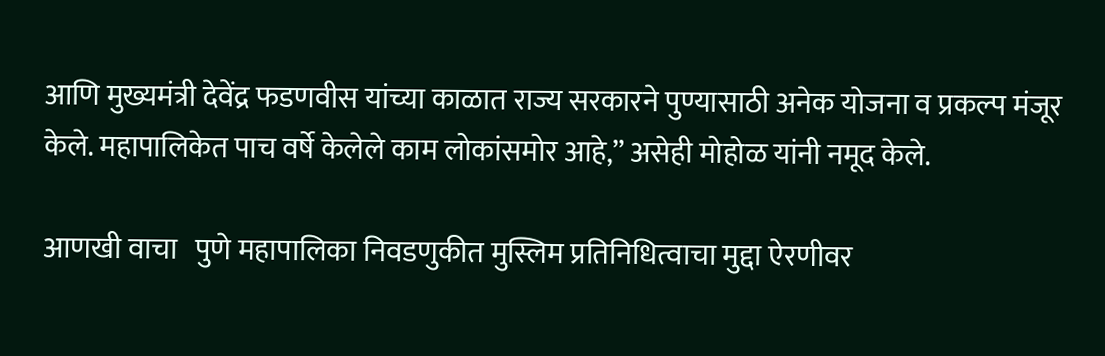आणि मुख्यमंत्री देवेंद्र फडणवीस यांच्या काळात राज्य सरकारने पुण्यासाठी अनेक योजना व प्रकल्प मंजूर केले. महापालिकेत पाच वर्षे केलेले काम लोकांसमोर आहे,” असेही मोहोळ यांनी नमूद केले.

आणखी वाचा   पुणे महापालिका निवडणुकीत मुस्लिम प्रतिनिधित्वाचा मुद्दा ऐरणीवर